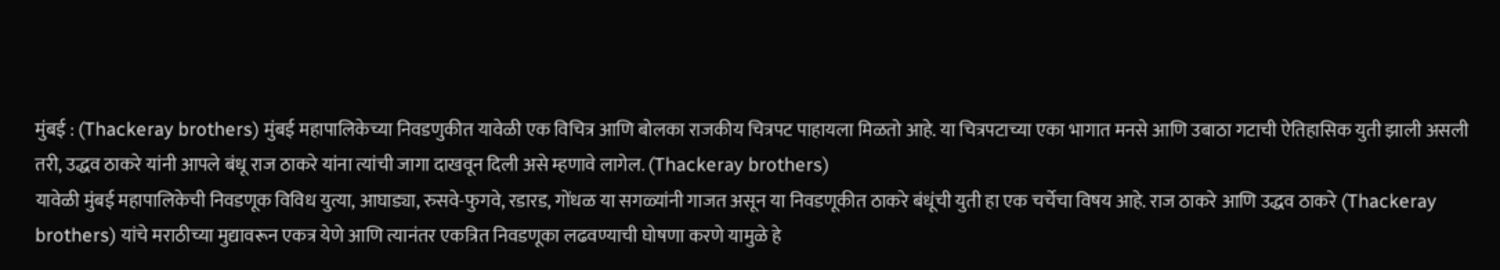मुंबई : (Thackeray brothers) मुंबई महापालिकेच्या निवडणुकीत यावेळी एक विचित्र आणि बोलका राजकीय चित्रपट पाहायला मिळतो आहे. या चित्रपटाच्या एका भागात मनसे आणि उबाठा गटाची ऐतिहासिक युती झाली असली तरी, उद्धव ठाकरे यांनी आपले बंधू राज ठाकरे यांना त्यांची जागा दाखवून दिली असे म्हणावे लागेल. (Thackeray brothers)
यावेळी मुंबई महापालिकेची निवडणूक विविध युत्या, आघाड्या, रुसवे-फुगवे, रडारड, गोंधळ या सगळ्यांनी गाजत असून या निवडणूकीत ठाकरे बंधूंची युती हा एक चर्चेचा विषय आहे. राज ठाकरे आणि उद्धव ठाकरे (Thackeray brothers) यांचे मराठीच्या मुद्यावरून एकत्र येणे आणि त्यानंतर एकत्रित निवडणूका लढवण्याची घोषणा करणे यामुळे हे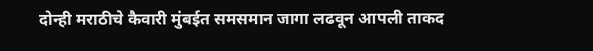दोन्ही मराठीचे कैवारी मुंबईत समसमान जागा लढवून आपली ताकद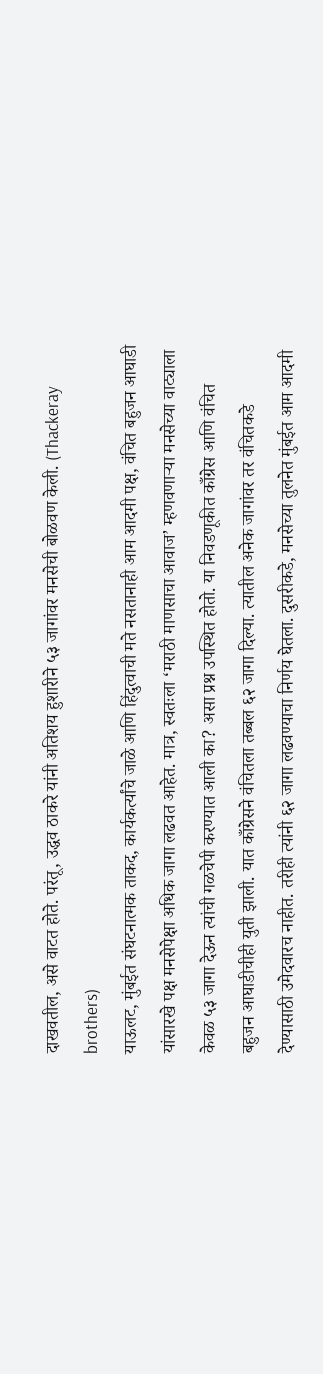दाखवतील, असे वाटत होते. परंतू, उद्धव ठाकरे यांनी अतिशय हुशारीने ५३ जागांवर मनसेची बोळवण केली. (Thackeray brothers)
याऊलट, मुंबईत संघटनात्मक ताकद, कार्यकर्त्यांचे जाळे आणि हिंदुत्वाची मते नसतानाही आम आदमी पक्ष, वंचित बहुजन आघाडी यांसारखे पक्ष मनसेपेक्षा अधिक जागा लढवत आहेत. मात्र, स्वतःला ‘मराठी माणसाचा आवाज’ म्हणवणाऱ्या मनसेच्या वाट्याला केवळ ५३ जागा देऊन त्यांची गळचेपी करण्यात आली का? असा प्रश्न उपस्थित होतो. या निवडणूकीत काँग्रेस आणि वंचित बहुजन आघाडीचीही युती झाली. यात काँग्रेसने वंचितला तब्बल ६२ जागा दिल्या. त्यातील अनेक जागांवर तर वंचितकडे देण्यासाठी उमेदवारच नाहीत. तरीही त्यांनी ६२ जागा लढवण्याचा निर्णय घेतला. दुसरीकडे, मनसेच्या तुलनेत मुंबईत आम आदमी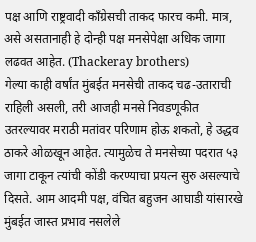पक्ष आणि राष्ट्रवादी काँग्रेसची ताकद फारच कमी. मात्र, असे असतानाही हे दोन्ही पक्ष मनसेपेक्षा अधिक जागा लढवत आहेत. (Thackeray brothers)
गेल्या काही वर्षांत मुंबईत मनसेची ताकद चढ-उताराची राहिली असली, तरी आजही मनसे निवडणूकीत उतरल्यावर मराठी मतांवर परिणाम होऊ शकतो, हे उद्धव ठाकरे ओळखून आहेत. त्यामुळेच ते मनसेच्या पदरात ५३ जागा टाकून त्यांची कोंडी करण्याचा प्रयत्न सुरु असल्याचे दिसते. आम आदमी पक्ष, वंचित बहुजन आघाडी यांसारखे मुंबईत जास्त प्रभाव नसलेले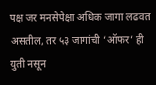पक्ष जर मनसेपेक्षा अधिक जागा लढवत असतील, तर ५३ जागांची ‘ऑफर’ ही युती नसून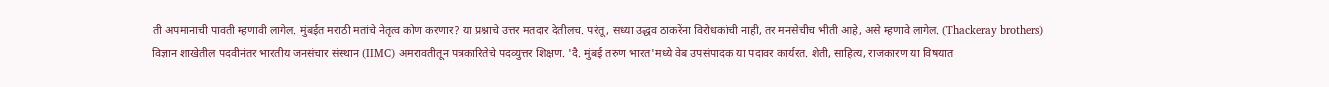ती अपमानाची पावती म्हणावी लागेल. मुंबईत मराठी मतांचे नेतृत्व कोण करणार? या प्रश्नाचे उत्तर मतदार देतीलच. परंतू, सध्या उद्धव ठाकरेंना विरोधकांची नाही, तर मनसेचीच भीती आहे, असे म्हणावे लागेल. (Thackeray brothers)
विज्ञान शाखेतील पदवीनंतर भारतीय जनसंचार संस्थान (IIMC) अमरावतीतून पत्रकारितेचे पदव्युत्तर शिक्षण. 'दै. मुंबई तरुण भारत'मध्ये वेब उपसंपादक या पदावर कार्यरत. शेती, साहित्य, राजकारण या विषयात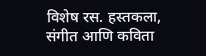विशेष रस. हस्तकला, संगीत आणि कविता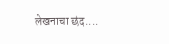लेखनाचा छंद....